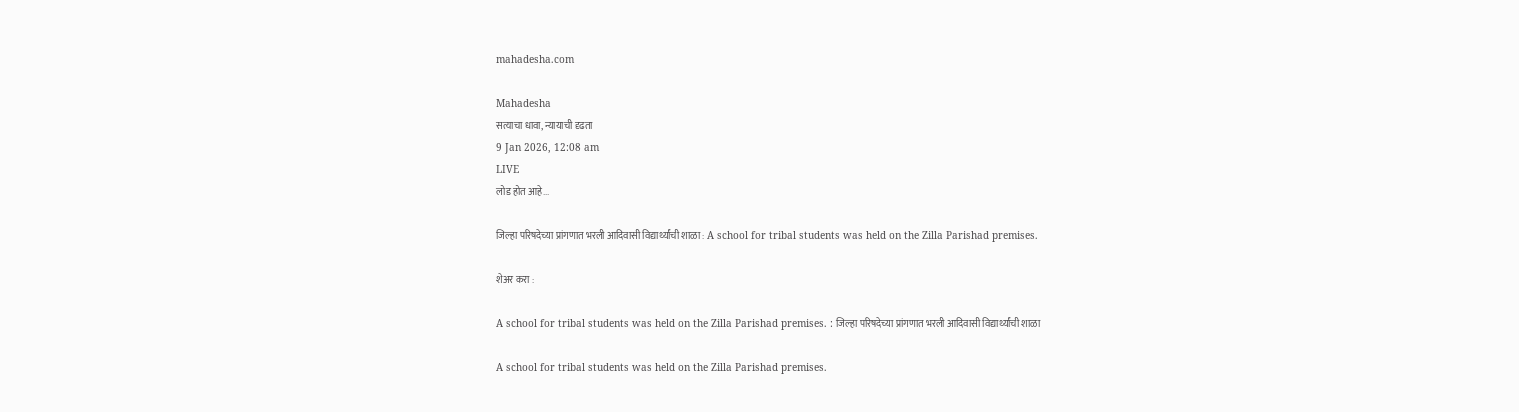mahadesha.com

Mahadesha
सत्याचा धावा, न्यायाची दृढता
9 Jan 2026, 12:08 am
LIVE
लोड होत आहे...

जिल्हा परिषदेच्या प्रांगणात भरली आदिवासी विद्यार्थ्यांची शाळा : A school for tribal students was held on the Zilla Parishad premises.

शेअर करा :

A school for tribal students was held on the Zilla Parishad premises. : जिल्हा परिषदेच्या प्रांगणात भरली आदिवासी विद्यार्थ्यांची शाळा

A school for tribal students was held on the Zilla Parishad premises.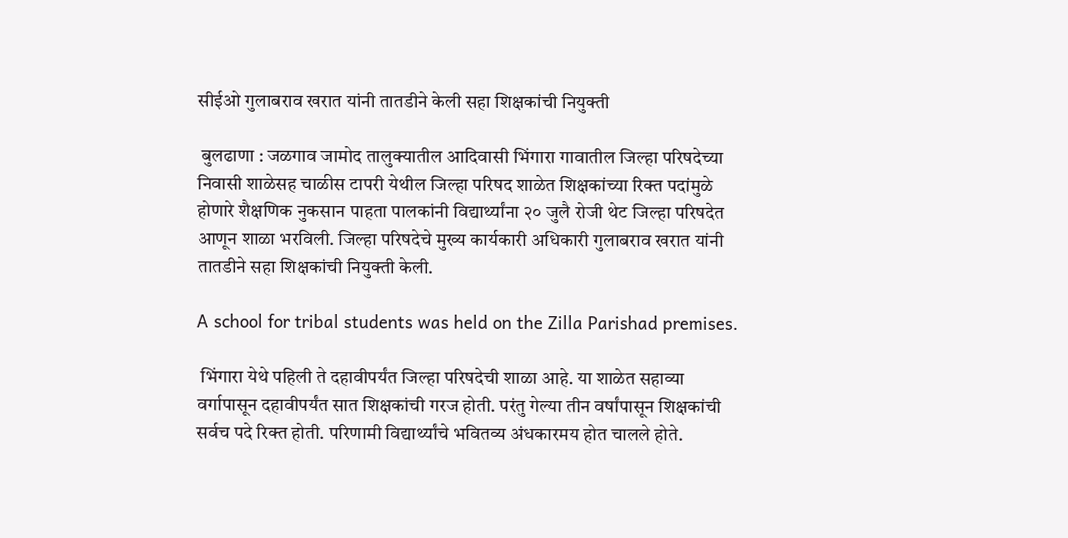सीईओ गुलाबराव खरात यांनी तातडीने केली सहा शिक्षकांची नियुक्ती

 बुलढाणा : जळगाव जामोद तालुक्यातील आदिवासी भिंगारा गावातील जिल्हा परिषदेच्या निवासी शाळेसह चाळीस टापरी येथील जिल्हा परिषद शाळेत शिक्षकांच्या रिक्त पदांमुळे होणारे शैक्षणिक नुकसान पाहता पालकांनी विद्यार्थ्यांना २० जुलै रोजी थेट जिल्हा परिषदेत आणून शाळा भरविली. जिल्हा परिषदेचे मुख्य कार्यकारी अधिकारी गुलाबराव खरात यांनी तातडीने सहा शिक्षकांची नियुक्ती केली.

A school for tribal students was held on the Zilla Parishad premises.

 भिंगारा येथे पहिली ते दहावीपर्यंत जिल्हा परिषदेची शाळा आहे. या शाळेत सहाव्या वर्गापासून दहावीपर्यंत सात शिक्षकांची गरज होती. परंतु गेल्या तीन वर्षांपासून शिक्षकांची सर्वच पदे रिक्त होती. परिणामी विद्यार्थ्यांचे भवितव्य अंधकारमय होत चालले होते.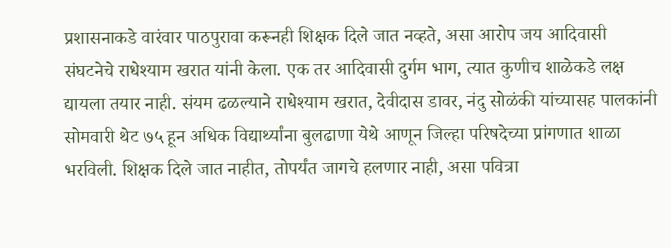प्रशासनाकडे वारंवार पाठपुरावा करूनही शिक्षक दिले जात नव्हते, असा आरोप जय आदिवासी संघटनेचे राधेश्याम खरात यांनी केला. एक तर आदिवासी दुर्गम भाग, त्यात कुणीच शाळेकडे लक्ष द्यायला तयार नाही. संयम ढळल्याने राधेश्याम खरात, देवीदास डावर, नंदु सोळंकी यांच्यासह पालकांनी सोमवारी थेट ७५ हून अधिक विद्यार्थ्यांना बुलढाणा येथे आणून जिल्हा परिषदेच्या प्रांगणात शाळा भरविली. शिक्षक दिले जात नाहीत, तोपर्यंत जागचे हलणार नाही, असा पवित्रा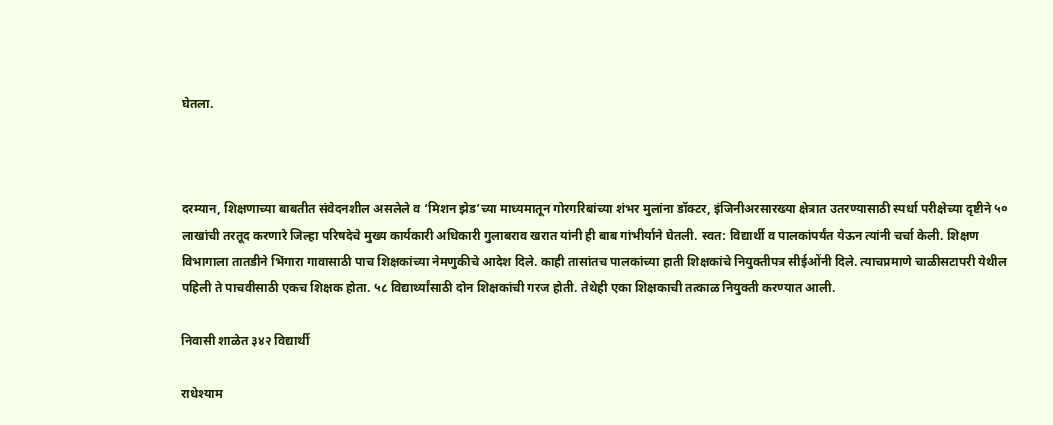घेतला.



दरम्यान, शिक्षणाच्या बाबतीत संवेदनशील असलेले व ‘मिशन झेड’च्या माध्यमातून गोरगरिबांच्या शंभर मुलांना डॉक्टर, इंजिनीअरसारख्या क्षेत्रात उतरण्यासाठी स्पर्धा परीक्षेच्या दृष्टीने ५० लाखांची तरतूद करणारे जिल्हा परिषदेचे मुख्य कार्यकारी अधिकारी गुलाबराव खरात यांनी ही बाब गांभीर्याने घेतली. स्वत: विद्यार्थी व पालकांपर्यंत येऊन त्यांनी चर्चा केली. शिक्षण विभागाला तातडीने भिंगारा गावासाठी पाच शिक्षकांच्या नेमणुकीचे आदेश दिले. काही तासांतच पालकांच्या हाती शिक्षकांचे नियुक्तीपत्र सीईओंनी दिले. त्याचप्रमाणे चाळीसटापरी येथील पहिली ते पाचवीसाठी एकच शिक्षक होता. ५८ विद्यार्थ्यांसाठी दोन शिक्षकांची गरज होती. तेथेही एका शिक्षकाची तत्काळ नियुक्ती करण्यात आली.

निवासी शाळेत ३४२ विद्यार्थी

राधेश्याम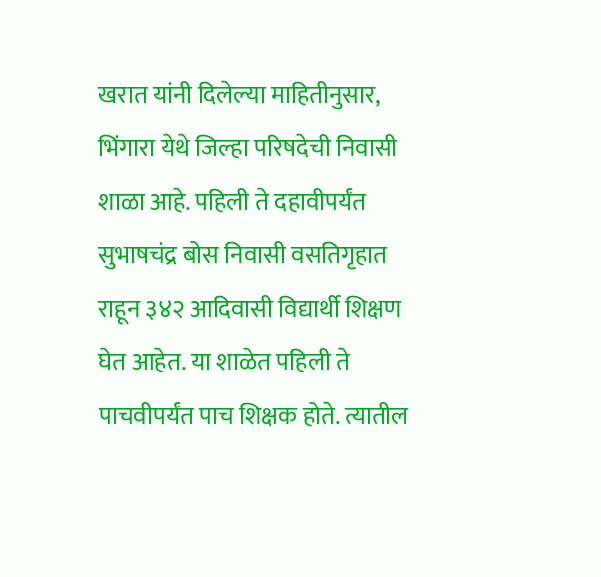खरात यांनी दिलेल्या माहितीनुसार, भिंगारा येथे जिल्हा परिषदेची निवासी शाळा आहे. पहिली ते दहावीपर्यंत सुभाषचंद्र बोस निवासी वसतिगृहात राहून ३४२ आदिवासी विद्यार्थी शिक्षण घेत आहेत. या शाळेत पहिली ते पाचवीपर्यंत पाच शिक्षक होते. त्यातील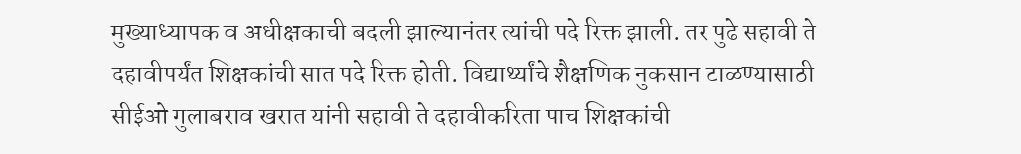मुख्याध्यापक व अधीक्षकाची बदली झाल्यानंतर त्यांची पदे रिक्त झाली. तर पुढे सहावी ते दहावीपर्यंत शिक्षकांची सात पदे रिक्त होती. विद्यार्थ्यांचे शैक्षणिक नुकसान टाळण्यासाठी सीईओ गुलाबराव खरात यांनी सहावी ते दहावीकरिता पाच शिक्षकांची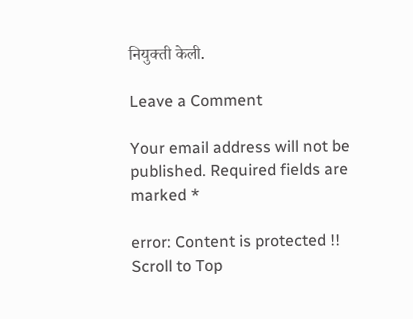नियुक्ती केली.

Leave a Comment

Your email address will not be published. Required fields are marked *

error: Content is protected !!
Scroll to Top